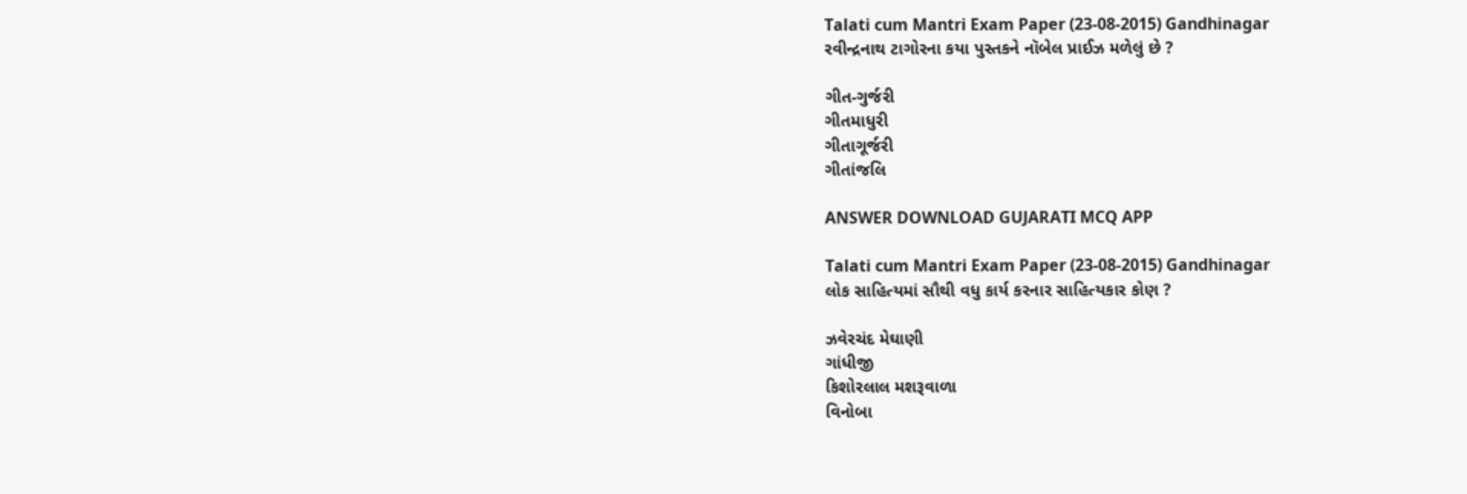Talati cum Mantri Exam Paper (23-08-2015) Gandhinagar
રવીન્દ્રનાથ ટાગોરના કયા પુસ્તકને નૉબેલ પ્રાઈઝ મળેલું છે ?

ગીત-ગુર્જરી
ગીતમાધુરી
ગીતાગૂર્જરી
ગીતાંજલિ

ANSWER DOWNLOAD GUJARATI MCQ APP

Talati cum Mantri Exam Paper (23-08-2015) Gandhinagar
લોક સાહિત્યમાં સૌથી વધુ કાર્ય કરનાર સાહિત્યકાર કોણ ?

ઝવેરચંદ મેઘાણી
ગાંધીજી
કિશોરલાલ મશરૂવાળા
વિનોબા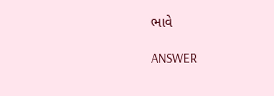ભાવે

ANSWER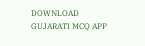DOWNLOAD GUJARATI MCQ APP